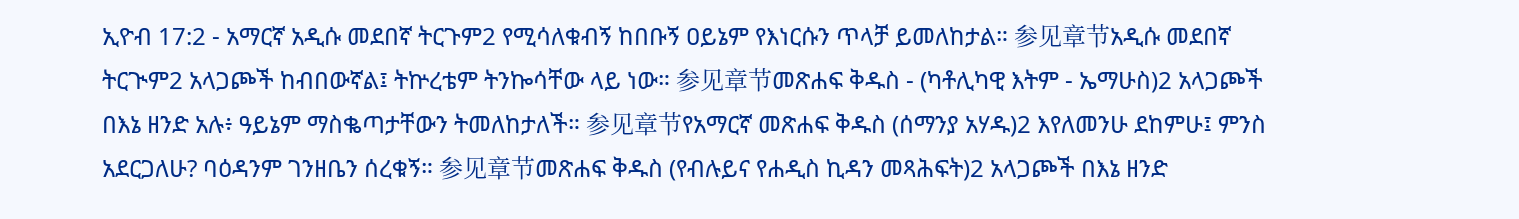ኢዮብ 17:2 - አማርኛ አዲሱ መደበኛ ትርጉም2 የሚሳለቁብኝ ከበቡኝ ዐይኔም የእነርሱን ጥላቻ ይመለከታል። 参见章节አዲሱ መደበኛ ትርጒም2 አላጋጮች ከብበውኛል፤ ትኵረቴም ትንኰሳቸው ላይ ነው። 参见章节መጽሐፍ ቅዱስ - (ካቶሊካዊ እትም - ኤማሁስ)2 አላጋጮች በእኔ ዘንድ አሉ፥ ዓይኔም ማስቈጣታቸውን ትመለከታለች። 参见章节የአማርኛ መጽሐፍ ቅዱስ (ሰማንያ አሃዱ)2 እየለመንሁ ደከምሁ፤ ምንስ አደርጋለሁ? ባዕዳንም ገንዘቤን ሰረቁኝ። 参见章节መጽሐፍ ቅዱስ (የብሉይና የሐዲስ ኪዳን መጻሕፍት)2 አላጋጮች በእኔ ዘንድ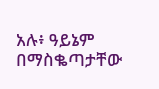አሉ፥ ዓይኔም በማስቈጣታቸው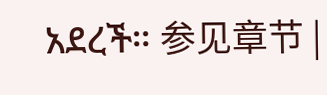አደረች። 参见章节 |